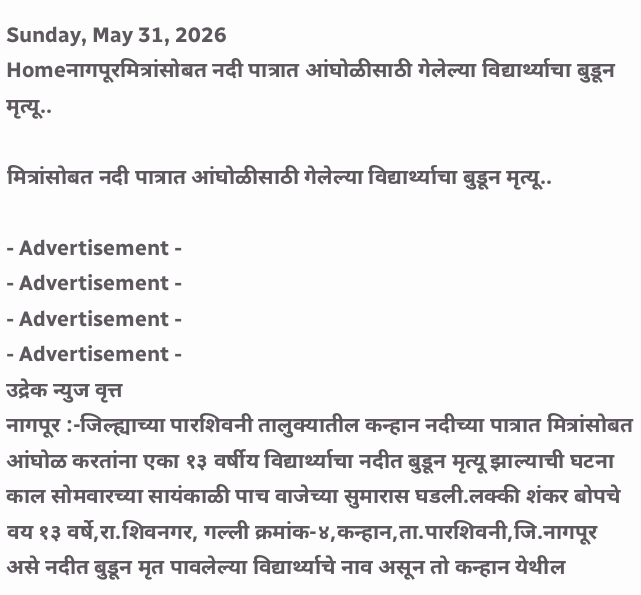Sunday, May 31, 2026
Homeनागपूरमित्रांसोबत नदी पात्रात आंघोळीसाठी गेलेल्या विद्यार्थ्याचा बुडून मृत्यू..

मित्रांसोबत नदी पात्रात आंघोळीसाठी गेलेल्या विद्यार्थ्याचा बुडून मृत्यू..

- Advertisement -
- Advertisement -
- Advertisement -
- Advertisement -
उद्रेक न्युज वृत्त
नागपूर :-जिल्ह्याच्या पारशिवनी तालुक्यातील कन्हान नदीच्या पात्रात मित्रांसोबत आंघोळ करतांना एका १३ वर्षीय विद्यार्थ्याचा नदीत बुडून मृत्यू झाल्याची घटना काल सोमवारच्या सायंकाळी पाच वाजेच्या सुमारास घडली.लक्की शंकर बोपचे वय १३ वर्षे,रा.शिवनगर, गल्ली क्रमांक-४,कन्हान,ता.पारशिवनी,जि.नागपूर असे नदीत बुडून मृत पावलेल्या विद्यार्थ्याचे नाव असून तो कन्हान येथील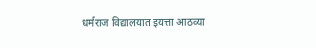धर्मराज विद्यालयात इयत्ता आठव्या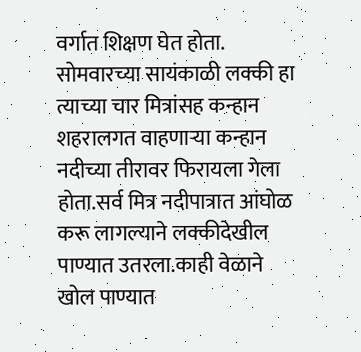वर्गात शिक्षण घेत होता.
सोमवारच्या सायंकाळी लक्की हा त्याच्या चार मित्रांसह कन्हान शहरालगत वाहणाऱ्या कन्हान नदीच्या तीरावर फिरायला गेला होता.सर्व मित्र नदीपात्रात आंघोळ करू लागल्याने लक्कीदेखील पाण्यात उतरला.काही वेळाने खोल पाण्यात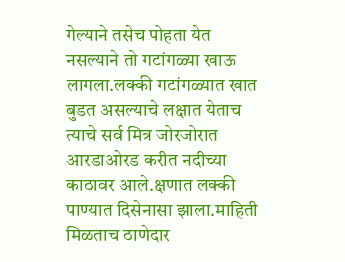गेल्याने तसेच पोहता येत नसल्याने तो गटांगळ्या खाऊ लागला.लक्की गटांगळ्यात खात बुडत असल्याचे लक्षात येताच त्याचे सर्व मित्र जोरजोरात आरडाओरड करीत नदीच्या काठावर आले.क्षणात लक्की पाण्यात दिसेनासा झाला.माहिती मिळताच ठाणेदार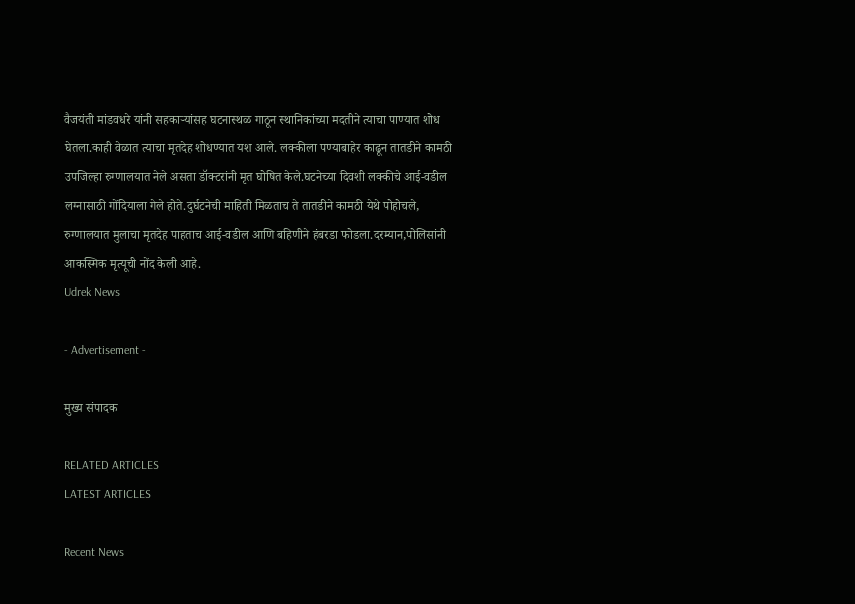वैजयंती मांडवधरे यांनी सहकाऱ्यांसह घटनास्थळ गाठून स्थानिकांच्या मदतीने त्याचा पाण्यात शोध घेतला.काही वेळात त्याचा मृतदेह शोधण्यात यश आले. लक्कीला पण्याबाहेर काढून तातडीने कामठी उपजिल्हा रुग्णालयात नेले असता डॉक्टरांनी मृत घोषित केले.घटनेच्या दिवशी लक्कीचे आई-वडील लग्नासाठी गोंदियाला गेले होते.दुर्घटनेची माहिती मिळताच ते तातडीने कामठी येथे पोहोचले, रुग्णालयात मुलाचा मृतदेह पाहताच आई-वडील आणि बहिणीने हंबरडा फोडला.दरम्यान,पोलिसांनी आकस्मिक मृत्यूची नोंद केली आहे.
Udrek News

- Advertisement -

मुख्य संपादक

RELATED ARTICLES
LATEST ARTICLES

Recent News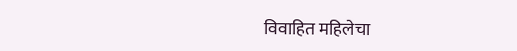विवाहित महिलेचा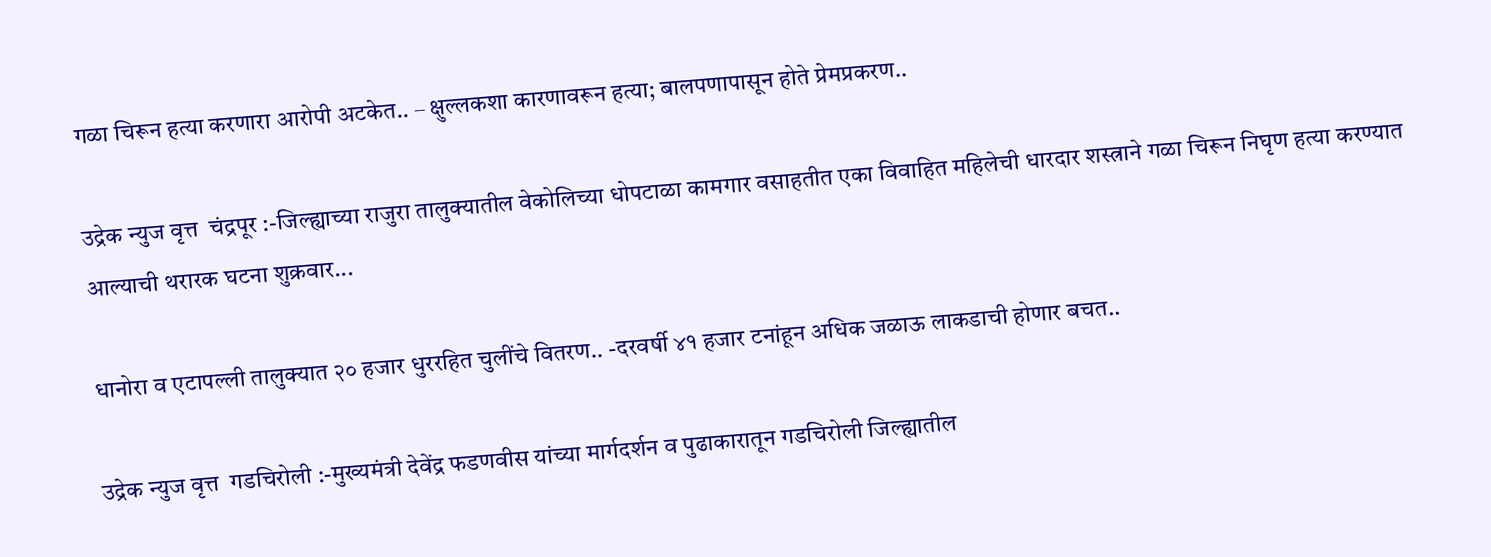गळा चिरून हत्या करणारा आरोपी अटकेत.. – क्षुल्लकशा कारणावरून हत्या; बालपणापासून होते प्रेमप्रकरण..

उद्रेक न्युज वृत्त  चंद्रपूर :-जिल्ह्याच्या राजुरा तालुक्यातील वेकोलिच्या धोपटाळा कामगार वसाहतीत एका विवाहित महिलेची धारदार शस्त्राने गळा चिरून निघृण हत्या करण्यात आल्याची थरारक घटना शुक्रवार...

धानोरा व एटापल्ली तालुक्यात २० हजार धुररहित चुलींचे वितरण.. -दरवर्षी ४१ हजार टनांहून अधिक जळाऊ लाकडाची होणार बचत..

उद्रेक न्युज वृत्त  गडचिरोली :-मुख्यमंत्री देवेंद्र फडणवीस यांच्या मार्गदर्शन व पुढाकारातून गडचिरोली जिल्ह्यातील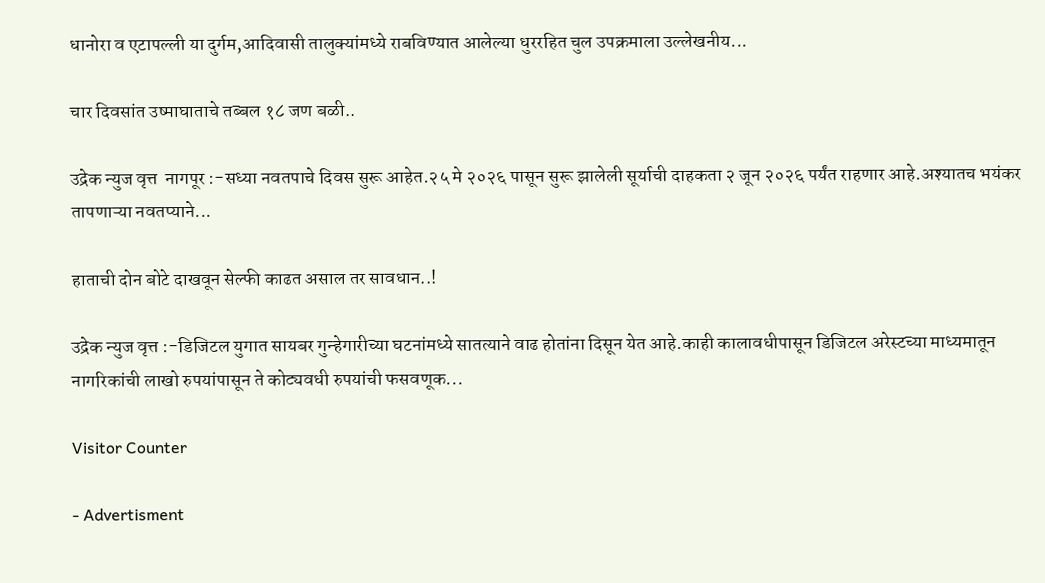धानोरा व एटापल्ली या दुर्गम,आदिवासी तालुक्यांमध्ये राबविण्यात आलेल्या धुररहित चुल उपक्रमाला उल्लेखनीय...

चार दिवसांत उष्माघाताचे तब्बल १८ जण बळी..

उद्रेक न्युज वृत्त  नागपूर :-सध्या नवतपाचे दिवस सुरू आहेत.२५ मे २०२६ पासून सुरू झालेली सूर्याची दाहकता २ जून २०२६ पर्यंत राहणार आहे.अश्यातच भयंकर तापणाऱ्या नवतप्याने...

हाताची दोन बोटे दाखवून सेल्फी काढत असाल तर सावधान..!

उद्रेक न्युज वृत्त :-डिजिटल युगात सायबर गुन्हेगारीच्या घटनांमध्ये सातत्याने वाढ होतांना दिसून येत आहे.काही कालावधीपासून डिजिटल अरेस्टच्या माध्यमातून नागरिकांची लाखो रुपयांपासून ते कोट्यवधी रुपयांची फसवणूक...

Visitor Counter

- Advertisment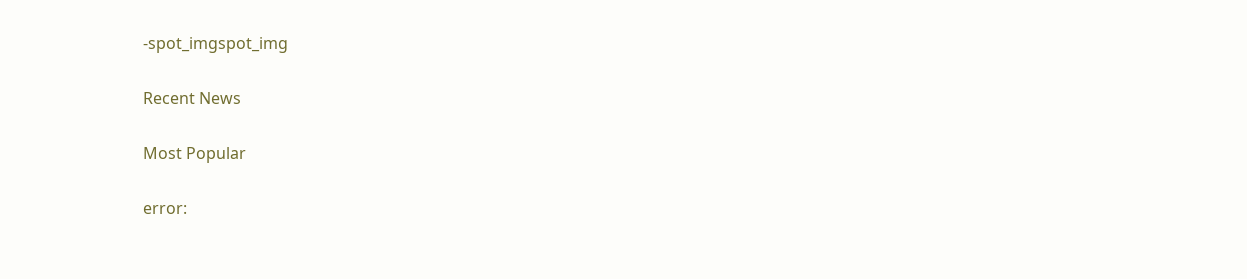-spot_imgspot_img

Recent News

Most Popular

error: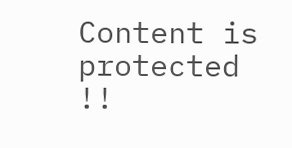Content is protected !!